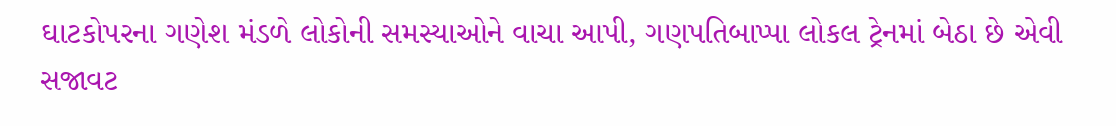ઘાટકોપરના ગણેશ મંડળે લોકોની સમસ્યાઓને વાચા આપી, ગણપતિબાપ્પા લોકલ ટ્રેનમાં બેઠા છે એવી સજાવટ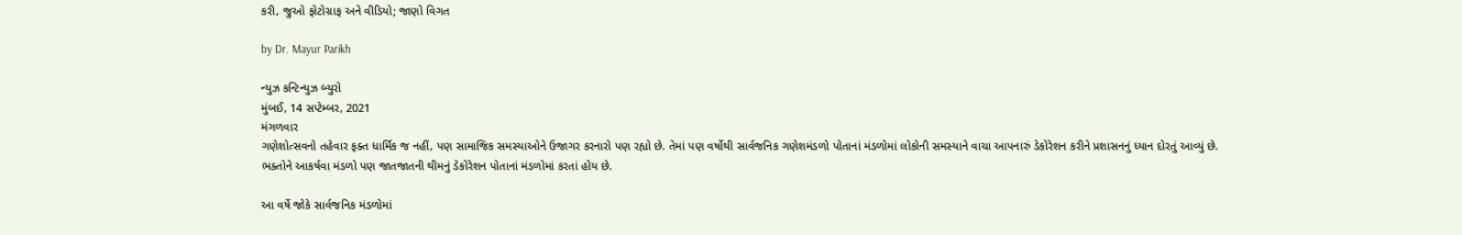કરી, જુઓ ફોટોગ્રાફ અને વીડિયો; જાણો વિગત

by Dr. Mayur Parikh

ન્યુઝ કન્ટિન્યુઝ બ્યુરો
મુંબઈ, 14 સપ્ટેમ્બર, 2021
મંગળવાર
ગણેશોત્સવનો તહેવાર ફક્ત ધાર્મિક જ નહીં, પણ સામાજિક સમસ્યાઓને ઉજાગર કરનારો પણ રહ્યો છે. તેમાં પણ વર્ષોથી સાર્વજનિક ગણેશમંડળો પોતાનાં મંડળોમાં લોકોની સમસ્યાને વાચા આપનારું ડેકોરેશન કરીને પ્રશાસનનું ધ્યાન દોરતું આવ્યું છે. ભક્તોને આકર્ષવા મંડળો પણ જાતજાતની થીમનું ડેકોરેશન પોતાનાં મંડળોમાં કરતાં હોય છે.

આ વર્ષે જોકે સાર્વજનિક મંડળોમાં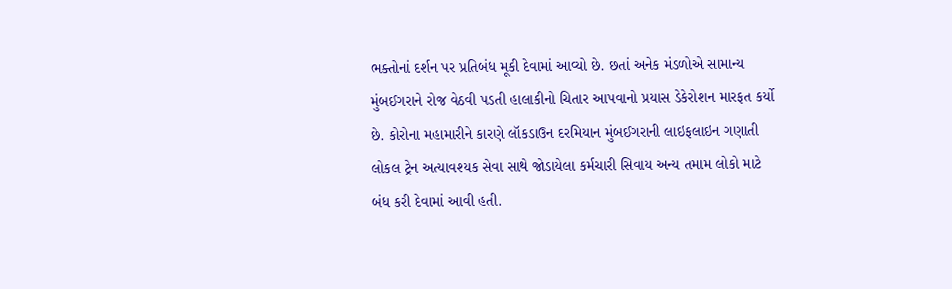ભક્તોનાં દર્શન પર પ્રતિબંધ મૂકી દેવામાં આવ્યો છે. છતાં અનેક મંડળોએ સામાન્ય મુંબઈગરાને રોજ વેઠવી પડતી હાલાકીનો ચિતાર આપવાનો પ્રયાસ ડેકેરોશન મારફત કર્યો છે. કોરોના મહામારીને કારણે લૉકડાઉન દરમિયાન મુંબઈગરાની લાઇફલાઇન ગણાતી લોકલ ટ્રેન અત્યાવશ્યક સેવા સાથે જોડાયેલા કર્મચારી સિવાય અન્ય તમામ લોકો માટે બંધ કરી દેવામાં આવી હતી.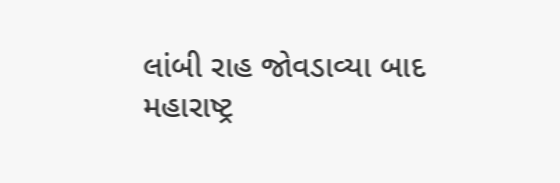લાંબી રાહ જોવડાવ્યા બાદ મહારાષ્ટ્ર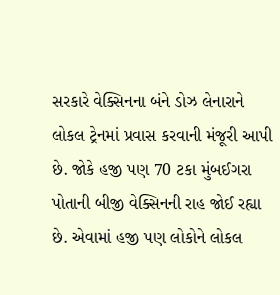સરકારે વેક્સિનના બંને ડોઝ લેનારાને લોકલ ટ્રેનમાં પ્રવાસ કરવાની મંજૂરી આપી છે. જોકે હજી પણ 70 ટકા મુંબઈગરા પોતાની બીજી વેક્સિનની રાહ જોઈ રહ્યા છે. એવામાં હજી પણ લોકોને લોકલ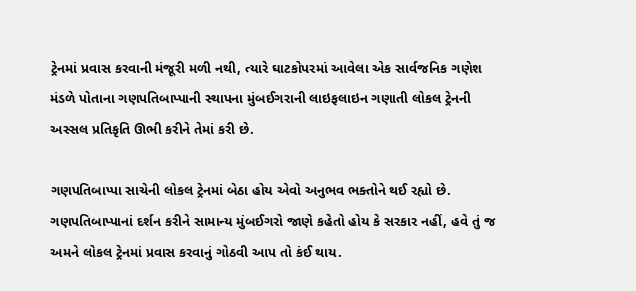ટ્રેનમાં પ્રવાસ કરવાની મંજૂરી મળી નથી, ત્યારે ઘાટકોપરમાં આવેલા એક સાર્વજનિક ગણેશ મંડળે પોતાના ગણપતિબાપ્પાની સ્થાપના મુંબઈગરાની લાઇફલાઇન ગણાતી લોકલ ટ્રેનની અસ્સલ પ્રતિકૃતિ ઊભી કરીને તેમાં કરી છે.

ગણપતિબાપ્પા સાચેની લોકલ ટ્રેનમાં બેઠા હોય એવો અનુભવ ભક્તોને થઈ રહ્યો છે. ગણપતિબાપ્પાનાં દર્શન કરીને સામાન્ય મુંબઈગરો જાણે કહેતો હોય કે સરકાર નહીં, હવે તું જ અમને લોકલ ટ્રેનમાં પ્રવાસ કરવાનું ગોઠવી આપ તો કંઈ થાય.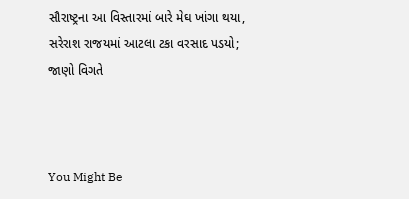સૌરાષ્ટ્રના આ વિસ્તારમાં બારે મેઘ ખાંગા થયા, સરેરાશ રાજયમાં આટલા ટકા વરસાદ પડયો; જાણો વિગતે



You Might Be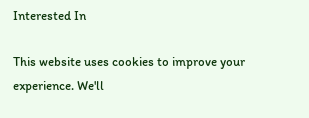Interested In

This website uses cookies to improve your experience. We'll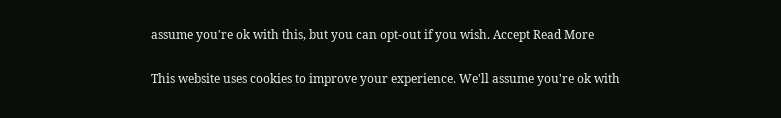assume you're ok with this, but you can opt-out if you wish. Accept Read More

This website uses cookies to improve your experience. We'll assume you're ok with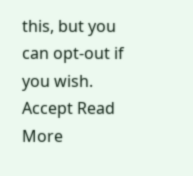this, but you can opt-out if you wish. Accept Read More